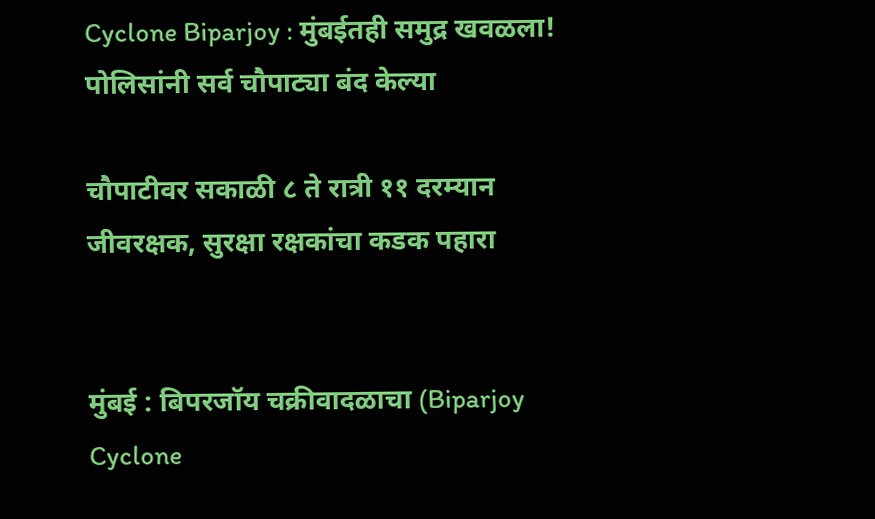Cyclone Biparjoy : मुंबईतही समुद्र खवळला! पोलिसांनी सर्व चौपाट्या बंद केल्या

चौपाटीवर सकाळी ८ ते रात्री ११ दरम्यान जीवरक्षक, सुरक्षा रक्षकांचा कडक पहारा


मुंबई : बिपरजॉय चक्रीवादळाचा (Biparjoy Cyclone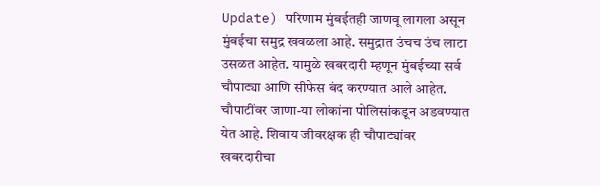Update) परिणाम मुंबईतही जाणवू लागला असून मुंबईचा समुद्र खवळला आहे. समुद्रात उंचच उंच लाटा उसळत आहेत. यामुळे खबरदारी म्हणून मुंबईच्या सर्व चौपाट्या आणि सीफेस बंद करण्यात आले आहेत. चौपाटींवर जाणा-या लोकांना पोलिसांकडून अडवण्यात येत आहे. शिवाय जीवरक्षक ही चौपाट्यांवर खबरदारीचा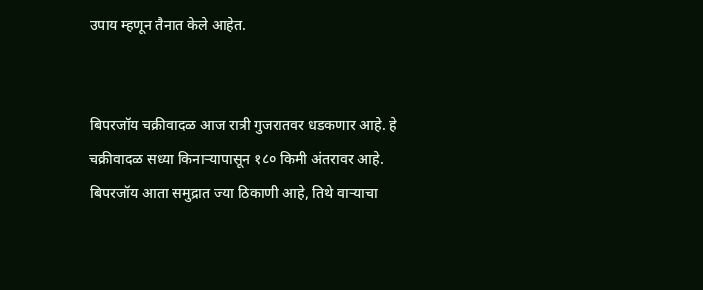उपाय म्हणून तैनात केले आहेत.


बिपरजॉय चक्रीवादळ आज रात्री गुजरातवर धडकणार आहे. हे चक्रीवादळ सध्या किनाऱ्यापासून १८० किमी अंतरावर आहे. बिपरजॉय आता समुद्रात ज्या ठिकाणी आहे, तिथे वाऱ्याचा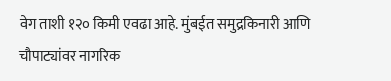वेग ताशी १२० किमी एवढा आहे. मुंबईत समुद्रकिनारी आणि चौपाट्यांवर नागरिक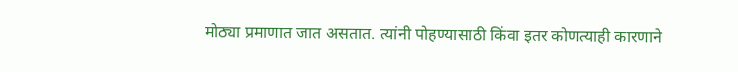मोठ्या प्रमाणात जात असतात. त्यांनी पोहण्यासाठी किंवा इतर कोणत्याही कारणाने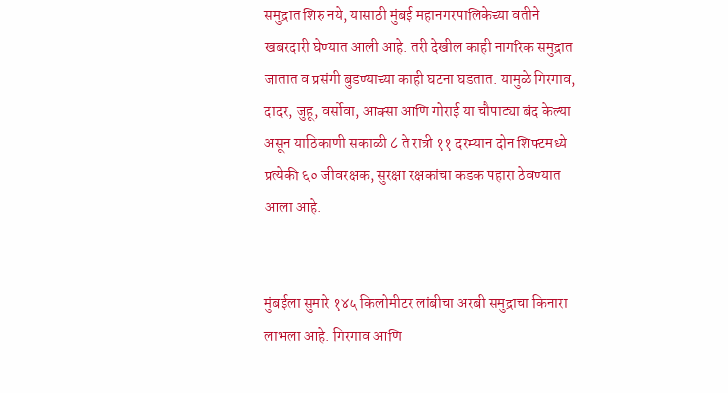समुद्रात शिरु नये, यासाठी मुंबई महानगरपालिकेच्या वतीने खबरदारी घेण्यात आली आहे. तरी देखील काही नागरिक समुद्रात जातात व प्रसंगी बुडण्याच्या काही घटना घडतात. यामुळे गिरगाव, दादर, जुहू, वर्सोवा, आक्सा आणि गोराई या चौपाट्या बंद केल्या असून याठिकाणी सकाळी ८ ते रात्री ११ दरम्यान दोन शिफ्टमध्ये प्रत्येकी ६० जीवरक्षक, सुरक्षा रक्षकांचा कडक पहारा ठेवण्यात आला आहे.


मुंबईला सुमारे १४५ किलोमीटर लांबीचा अरबी समुद्राचा किनारा लाभला आहे. गिरगाव आणि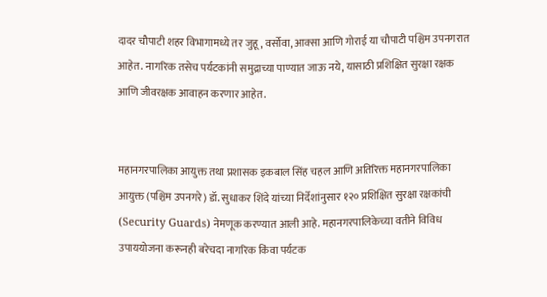दादर चौपाटी शहर विभागामध्ये तर जुहू, वर्सोवा, आक्सा आणि गोराई या चौपाटी पश्चिम उपनगरात आहेत. नागरिक तसेच पर्यटकांनी समुद्राच्या पाण्यात जाऊ नये, यासाठी प्रशिक्षित सुरक्षा रक्षक आणि जीवरक्षक आवाहन करणार आहेत.


महानगरपालिका आयुक्त तथा प्रशासक इकबाल सिंह चहल आणि अतिरिक्त महानगरपालिका आयुक्त (पश्चिम उपनगरे) डॉ. सुधाकर शिंदे यांच्या निर्देशांनुसार १२० प्रशिक्षित सुरक्षा रक्षकांची (Security Guards) नेमणूक करण्यात आली आहे. महानगरपालिकेच्या वतीने विविध उपाययोजना करूनही बरेचदा नागरिक किंवा पर्यटक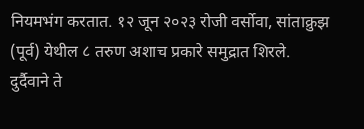नियमभंग करतात. १२ जून २०२३ रोजी वर्सोवा, सांताक्रुझ (पूर्व) येथील ८ तरुण अशाच प्रकारे समुद्रात शिरले. दुर्दैवाने ते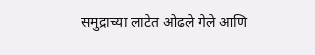समुद्राच्या लाटेत ओढले गेले आणि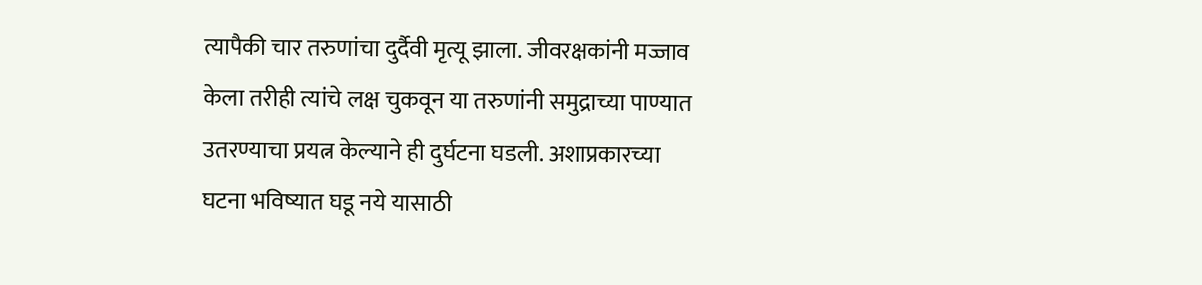त्यापैकी चार तरुणांचा दुर्दैवी मृत्यू झाला. जीवरक्षकांनी मज्जाव केला तरीही त्यांचे लक्ष चुकवून या तरुणांनी समुद्राच्या पाण्यात उतरण्याचा प्रयत्न केल्याने ही दुर्घटना घडली. अशाप्रकारच्या घटना भविष्यात घडू नये यासाठी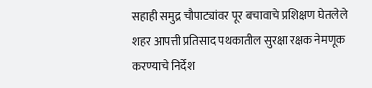सहाही समुद्र चौपाट्यांवर पूर बचावाचे प्रशिक्षण घेतलेले शहर आपत्ती प्रतिसाद पथकातील सुरक्षा रक्षक नेमणूक करण्याचे निर्देश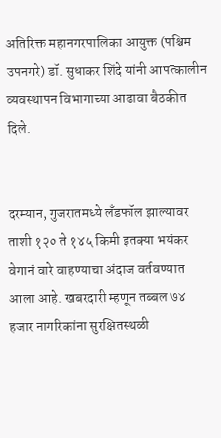अतिरिक्त महानगरपालिका आयुक्त (पश्चिम उपनगरे) डॉ. सुधाकर शिंदे यांनी आपत्कालीन व्यवस्थापन विभागाच्या आढावा बैठकीत दिले.


दरम्यान, गुजरातमध्ये लँडफॉल झाल्यावर ताशी १२० ते १४५ किमी इतक्या भयंकर वेगानं वारे वाहण्याचा अंदाज वर्तवण्यात आला आहे. खबरदारी म्हणून तब्बल ७४ हजार नागरिकांना सुरक्षितस्थळी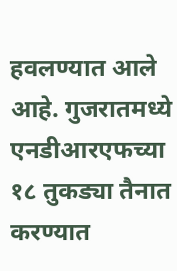हवलण्यात आले आहे. गुजरातमध्ये एनडीआरएफच्या १८ तुकड्या तैनात करण्यात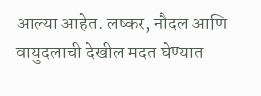आल्या आहेत. लष्कर, नौदल आणि वायुदलाची देखील मदत घेण्यात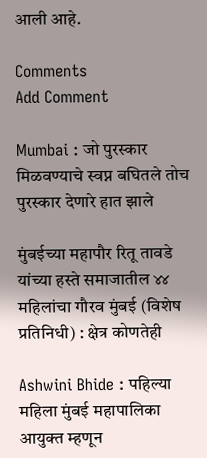आली आहे.

Comments
Add Comment

Mumbai : जो पुरस्कार मिळवण्याचे स्वप्न बघितले तोच पुरस्कार देणारे हात झाले

मुंबईच्या महापौर रितू तावडे यांच्या हस्ते समाजातील ४४ महिलांचा गौरव मुंबई (विशेष प्रतिनिधी) : क्षेत्र कोणतेही

Ashwini Bhide : पहिल्या महिला मुंबई महापालिका आयुक्त म्हणून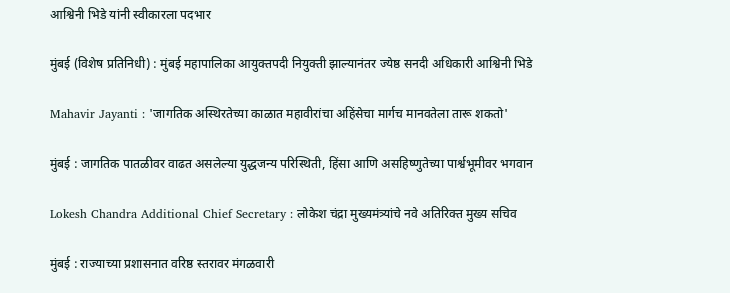आश्विनी भिडे यांनी स्वीकारला पदभार

मुंबई (विशेष प्रतिनिधी) : मुंबई महापालिका आयुक्तपदी नियुक्ती झाल्यानंतर ज्येष्ठ सनदी अधिकारी आश्विनी भिडे

Mahavir Jayanti : 'जागतिक अस्थिरतेच्या काळात महावीरांचा अहिंसेचा मार्गच मानवतेला तारू शकतो'

मुंबई : जागतिक पातळीवर वाढत असलेल्या युद्धजन्य परिस्थिती, हिंसा आणि असहिष्णुतेच्या पार्श्वभूमीवर भगवान

Lokesh Chandra Additional Chief Secretary : लोकेश चंद्रा मुख्यमंत्र्यांचे नवे अतिरिक्त मुख्य सचिव

मुंबई : राज्याच्या प्रशासनात वरिष्ठ स्तरावर मंगळवारी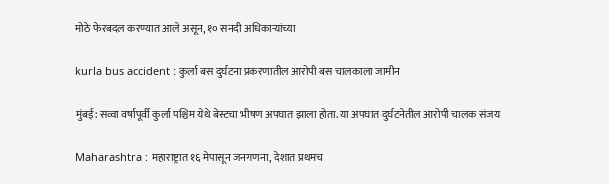मोठे फेरबदल करण्यात आले असून, १० सनदी अधिकाऱ्यांच्या

kurla bus accident : कुर्ला बस दुर्घटना प्रकरणातील आरोपी बस चालकाला जामीन

मुंबई: सव्वा वर्षापूर्वी कुर्ला पश्चिम येथे बेस्टचा भीषण अपघात झाला होता. या अपघात दुर्घटनेतील आरोपी चालक संजय

Maharashtra : महाराष्ट्रात १६ मेपासून जनगणना, देशात प्रथमच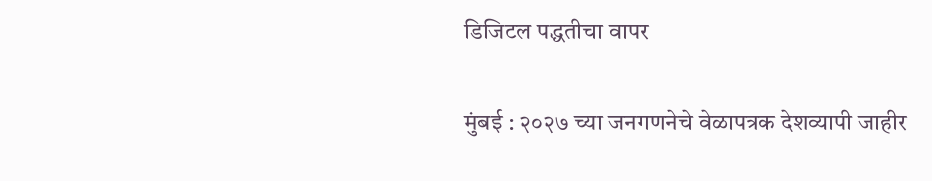डिजिटल पद्धतीचा वापर

मुंबई : २०२७ च्या जनगणनेचे वेळापत्रक देशव्यापी जाहीर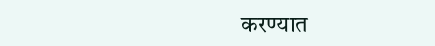करण्यात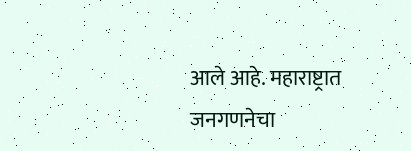आले आहे. महाराष्ट्रात जनगणनेचा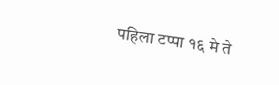पहिला टप्पा १६ मे ते